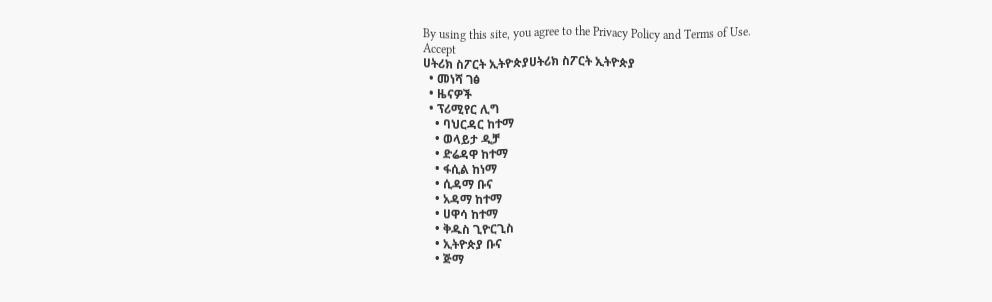By using this site, you agree to the Privacy Policy and Terms of Use.
Accept
ሀትሪክ ስፖርት ኢትዮጵያሀትሪክ ስፖርት ኢትዮጵያ
  • መነሻ ገፅ
  • ዜናዎች
  • ፕሪሚየር ሊግ
    • ባህርዳር ከተማ
    • ወላይታ ዲቻ
    • ድሬዳዋ ከተማ
    • ፋሲል ከነማ
    • ሲዳማ ቡና
    • አዳማ ከተማ
    • ሀዋሳ ከተማ
    • ቅዱስ ጊዮርጊስ
    • ኢትዮጵያ ቡና
    • ጅማ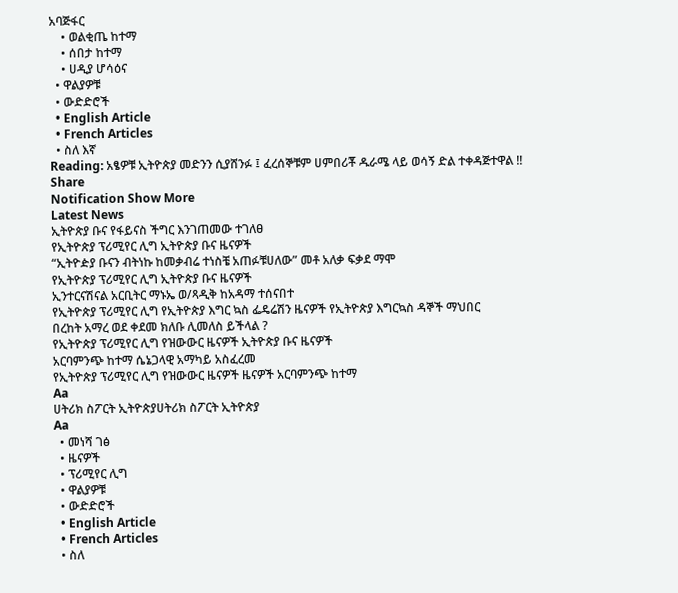አባጅፋር
    • ወልቂጤ ከተማ
    • ሰበታ ከተማ
    • ሀዲያ ሆሳዕና
  • ዋልያዎቹ
  • ውድድሮች
  • English Article
  • French Articles
  • ስለ እኛ
Reading: አፄዎቹ ኢትዮጵያ መድንን ሲያሸንፉ ፤ ፈረሰኞቹም ሀምበሪቾ ዱራሜ ላይ ወሳኝ ድል ተቀዳጅተዋል !!
Share
Notification Show More
Latest News
ኢትዮጵያ ቡና የፋይናስ ችግር እንገጠመው ተገለፀ
የኢትዮጵያ ፕሪሚየር ሊግ ኢትዮጵያ ቡና ዜናዎች
“ኢትዮዽያ ቡናን ብትነኩ ከመቃብሬ ተነስቼ አጠፉቹሀለው” መቶ አለቃ ፍቃደ ማሞ
የኢትዮጵያ ፕሪሚየር ሊግ ኢትዮጵያ ቡና ዜናዎች
ኢንተርናሽናል አርቢትር ማኑኤ ወ/ጻዲቅ ከአዳማ ተሰናበተ
የኢትዮጵያ ፕሪሚየር ሊግ የኢትዮጵያ እግር ኳስ ፌዴሬሽን ዜናዎች የኢትዮጵያ እግርኳስ ዳኞች ማህበር
በረከት አማረ ወደ ቀደመ ክለቡ ሊመለስ ይችላል ?
የኢትዮጵያ ፕሪሚየር ሊግ የዝውውር ዜናዎች ኢትዮጵያ ቡና ዜናዎች
አርባምንጭ ከተማ ሴኔጋላዊ አማካይ አስፈረመ
የኢትዮጵያ ፕሪሚየር ሊግ የዝውውር ዜናዎች ዜናዎች አርባምንጭ ከተማ
Aa
ሀትሪክ ስፖርት ኢትዮጵያሀትሪክ ስፖርት ኢትዮጵያ
Aa
  • መነሻ ገፅ
  • ዜናዎች
  • ፕሪሚየር ሊግ
  • ዋልያዎቹ
  • ውድድሮች
  • English Article
  • French Articles
  • ስለ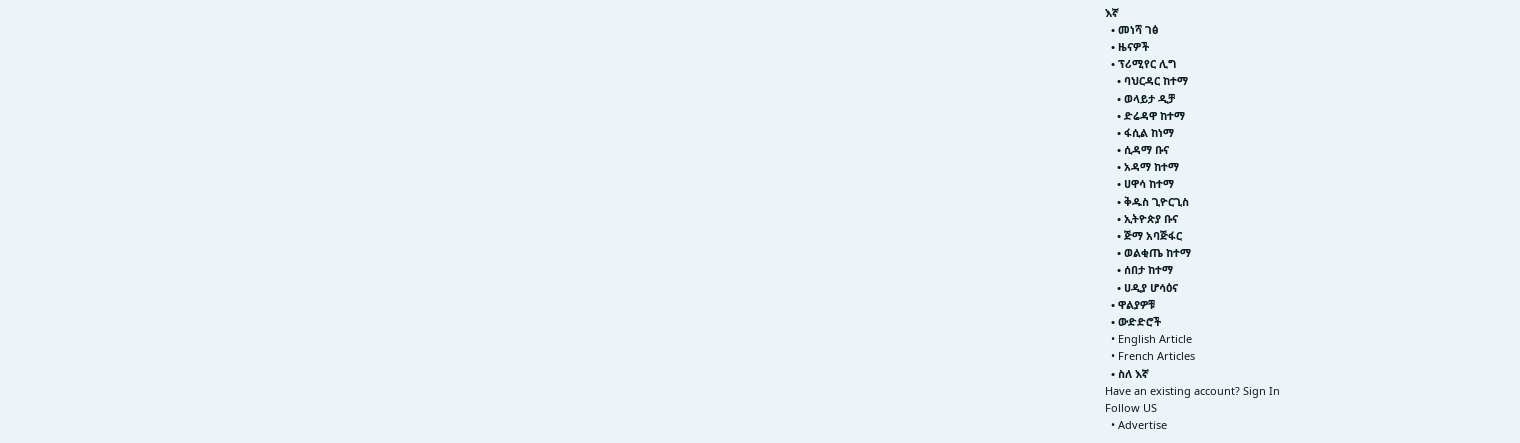እኛ
  • መነሻ ገፅ
  • ዜናዎች
  • ፕሪሚየር ሊግ
    • ባህርዳር ከተማ
    • ወላይታ ዲቻ
    • ድሬዳዋ ከተማ
    • ፋሲል ከነማ
    • ሲዳማ ቡና
    • አዳማ ከተማ
    • ሀዋሳ ከተማ
    • ቅዱስ ጊዮርጊስ
    • ኢትዮጵያ ቡና
    • ጅማ አባጅፋር
    • ወልቂጤ ከተማ
    • ሰበታ ከተማ
    • ሀዲያ ሆሳዕና
  • ዋልያዎቹ
  • ውድድሮች
  • English Article
  • French Articles
  • ስለ እኛ
Have an existing account? Sign In
Follow US
  • Advertise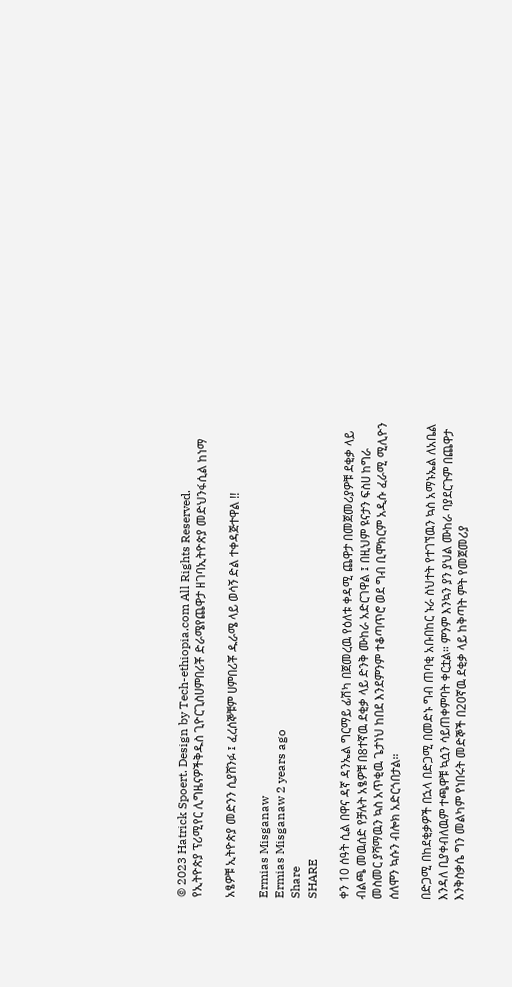© 2023 Hatrick Spoert. Design by Tech-ethiopia.com All Rights Reserved.
የኢትዮጵያ ፕሪሚየር ሊግዜናዎችቅዱስ ጊዮርጊስሀምበሪቾ ድራሜየጨዋታ ዘገባኢትዮጵያ መድህንፋሲል ከነማ

አፄዎቹ ኢትዮጵያ መድንን ሲያሸንፉ ፤ ፈረሰኞቹም ሀምበሪቾ ዱራሜ ላይ ወሳኝ ድል ተቀዳጅተዋል !!

Ermias Misganaw
Ermias Misganaw 2 years ago
Share
SHARE

ቀን 10 ሰዓት ሲል በዋና ዳኛ ዳንኤል ግርማይ ፊሽካ በጀመረዉ የዕለቱ ቀዳሚ ጨዋታ በመጀመሪያዎቹ ደቂቃ ላይ ብልጫ መዉሰድ የቻሉት አፄዎቹ በ8ተኛዉ ደቂቃ ላይ ድንቅ ሙከራ አድርገዋል ፤ በዚህም ዩናታን ፍስሀ ከግራ መስመር ያሻማዉን ኳስ አጥቂዉ ጌታነህ ከበደ እንደምንም ተቆጣጥሮ ወደ ግብ ቢሞክርም አዲሱ ፈራሚ ሚሊዮን ሰለሞን ኳሱን ብሎክ አድርጎበታል።

በድጋሚ በከደቂቃዎች በኋላ በድጋሚ በመድኑ ግብ ጠባቂ አቡበከር ኑራ ስህተት የተገኘዉን ኳስ አማኑኤል ለአቤል እንዳለ ቢያቀብለዉም ተጫዋቹ ኳሷን ሳይጠቀምባት ቀርቷል። ምንም እንኳን ያን ያህል ሙከራ ባያደርጉም በጨዋታ እንቅስቃሴ ግን መልካም የነበሩት መድኞች በ20ኛዉ ደቂቃ ላይ ከቅጣት ምት የመጀመሪያ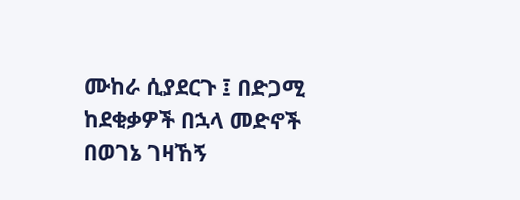ሙከራ ሲያደርጉ ፤ በድጋሚ ከደቂቃዎች በኋላ መድኖች በወገኔ ገዛኸኝ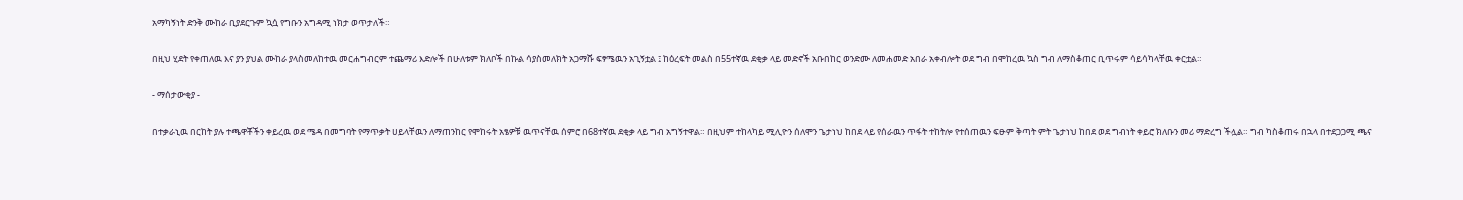አማካኝነት ድንቅ ሙከራ ቢያደርጉም ኳሷ የግቡን አግዳሚ ነክታ ወጥታለች።

በዚህ ሂደት የቀጠለዉ እና ያን ያህል ሙከራ ያላስመለከተዉ መርሐግብርም ተጨማሪ እድሎች በሁለቱም ክለቦች በኩል ሳያስመለክት አጋማሹ ፍፃሜዉን አጊኝቷል ፤ ከዕረፍት መልስ በ55ተኛዉ ደቂቃ ላይ መድኖች አቡበከር ወንድሙ ለመሐመድ አበራ አቀብሎት ወደ ግብ በሞከረዉ ኳስ ግብ ለማስቆጠር ቢጥሩም ሳይሳካላቸዉ ቀርቷል።

- ማሰታውቂያ -

በተቃራኒዉ በርከት ያሉ ተጫዋቾችን ቀይረዉ ወደ ሜዳ በመግባት የማጥቃት ሀይላቸዉን ለማጠንከር የሞከሩት አፄዎቹ ዉጥናቸዉ ሰምሮ በ68ተኛዉ ደቂቃ ላይ ግብ አግኝተዋል። በዚህም ተከላካይ ሚሊዮን ሰለሞን ጌታነህ ከበደ ላይ የሰራዉን ጥፋት ተከትሎ የተሰጠዉን ፍፁም ቅጣት ምት ጌታነህ ከበደ ወደ ግብነት ቀይሮ ክለቡን መሪ ማድረግ ችሏል። ግብ ካስቆጠሩ በኋላ በተደጋጋሚ ጫና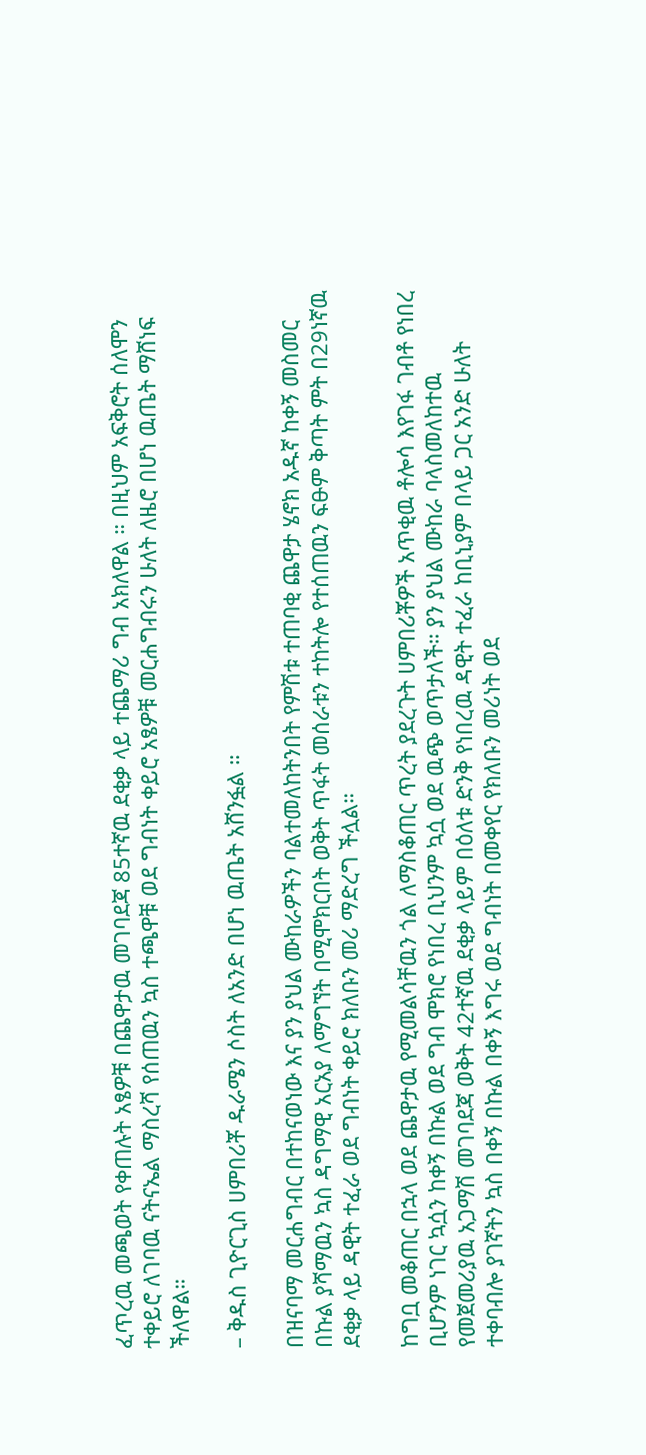ፈጥረዉ መጫወት የቀጠሉት አፄዎቹ በጨዋታዉ መገባደጃ 85ተኛዉ ደቂቃ ላይ ተጨማሪ ግብ አክለዋል ። በዚህም አፍቅሮት ሰለሞን ተቀይሮ ለገባዉ ናትናኤል ማስረሻ የሰጠዉን ኳስ ተጫዋቹ ወደ ግብነት ቀይሮ አፄዎቹ መርሐግብሩን ሁለት ለዜሮ በሆነ ዉጤት ማሸነፍ ችለዋል።

– ቅዱስ ጊዮርጊስ ሀምበሪቾ ዱራሜን ሶስት ለአንድ በሆነ ዉጤት አሸንፏል ።

በዝናባማ መርሐግብር በተከናወነው እና ያን ያህል ሙከራዎችን ባልተመለከትንበት የምሽቱ ተጠባቂ ጨዋታ ሄኖክ አዱኛ ከቀኝ መስመር በኩል ያሻማዉን ኳስ ዳግማዊ አርአያ ለማግኘት በሚሞክርበት ወቅት ጥፋት መሰራቱን ተከትሎ የተሰጠዉን ፍፁም ቅጣት ምት በ29ነኛዉ ደቂቃ ላይ ዳዊት ተፈራ ወደ ግብነት ቀይሮ ክለቡን መሪ ማድረግ ችሏል።

ከግቧ መቆጠር በኋላ ወደ ጨዋታዉ የሚመልሳቸዉን ጎል ለማስቆጠር ጥረት ያደረጉት ሀምበሪቾዎች አጥቂዉ ቶሎሳ እየገፋ ገብቶ የነበረ ቢሆንም ነገር ኳሷን ከቀኝ በኩል ወደ ግብ ሞክሮ የነበረ ቢህንም ኳሷ ወደ ዉጭ ወጥታለች። ያን ያህል ሙከራ ባላስመለከተዉ የመጀመሪያዉ አጋማሽ መገባደጃ ወቅት 42ተኛዉ ደቂቃ ላይም በዕለቱ ድንቅ የነበረዉ ዳዊት ተፈራ ከቢኒያም በላይ ጋር አንድ ሁለት ተቀባብሎ ያገኛትን ኳስ በቀኝ በኩል በቀኝ እግሩ ወደ ግብነት በመቀየር የክለቡን መሪነት ወደ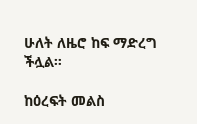ሁለት ለዜሮ ከፍ ማድረግ ችሏል።

ከዕረፍት መልስ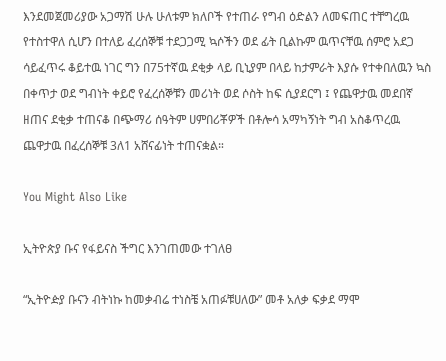እንደመጀመሪያው አጋማሽ ሁሉ ሁለቱም ክለቦች የተጠራ የግብ ዕድልን ለመፍጠር ተቸግረዉ የተስተዋለ ሲሆን በተለይ ፈረሰኞቹ ተደጋጋሚ ኳሶችን ወደ ፊት ቢልኩም ዉጥናቸዉ ሰምሮ አደጋ ሳይፈጥሩ ቆይተዉ ነገር ግን በ75ተኛዉ ደቂቃ ላይ ቢኒያም በላይ ከታምራት እያሱ የተቀበለዉን ኳስ በቀጥታ ወደ ግብነት ቀይሮ የፈረሰኞቹን መሪነት ወደ ሶስት ከፍ ሲያደርግ ፤ የጨዋታዉ መደበኛ ዘጠና ደቂቃ ተጠናቆ በጭማሪ ሰዓትም ሀምበሪቾዎች በቶሎሳ አማካኝነት ግብ አስቆጥረዉ ጨዋታዉ በፈረሰኞቹ 3ለ1 አሸናፊነት ተጠናቋል።

You Might Also Like

ኢትዮጵያ ቡና የፋይናስ ችግር እንገጠመው ተገለፀ

“ኢትዮዽያ ቡናን ብትነኩ ከመቃብሬ ተነስቼ አጠፉቹሀለው” መቶ አለቃ ፍቃደ ማሞ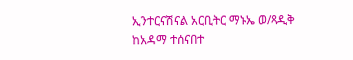ኢንተርናሽናል አርቢትር ማኑኤ ወ/ጻዲቅ ከአዳማ ተሰናበተ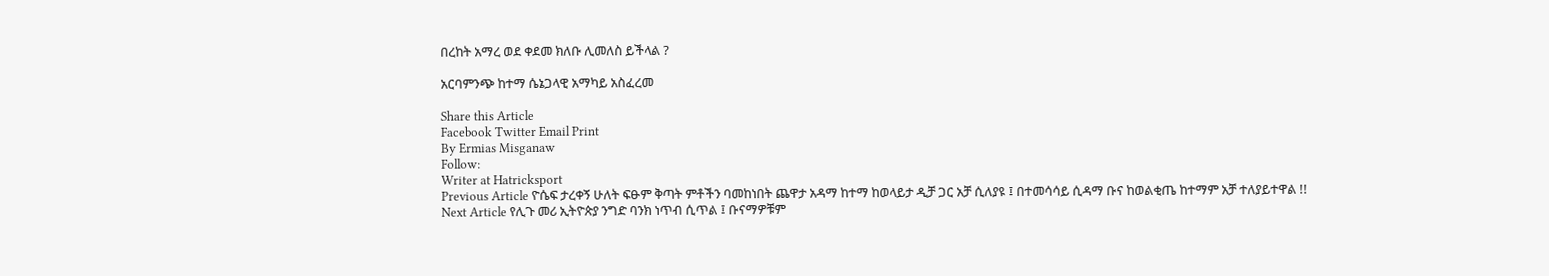በረከት አማረ ወደ ቀደመ ክለቡ ሊመለስ ይችላል ?

አርባምንጭ ከተማ ሴኔጋላዊ አማካይ አስፈረመ

Share this Article
Facebook Twitter Email Print
By Ermias Misganaw
Follow:
Writer at Hatricksport
Previous Article ዮሴፍ ታረቀኝ ሁለት ፍፁም ቅጣት ምቶችን ባመከነበት ጨዋታ አዳማ ከተማ ከወላይታ ዲቻ ጋር አቻ ሲለያዩ ፤ በተመሳሳይ ሲዳማ ቡና ከወልቂጤ ከተማም አቻ ተለያይተዋል !!
Next Article የሊጉ መሪ ኢትዮጵያ ንግድ ባንክ ነጥብ ሲጥል ፤ ቡናማዎቹም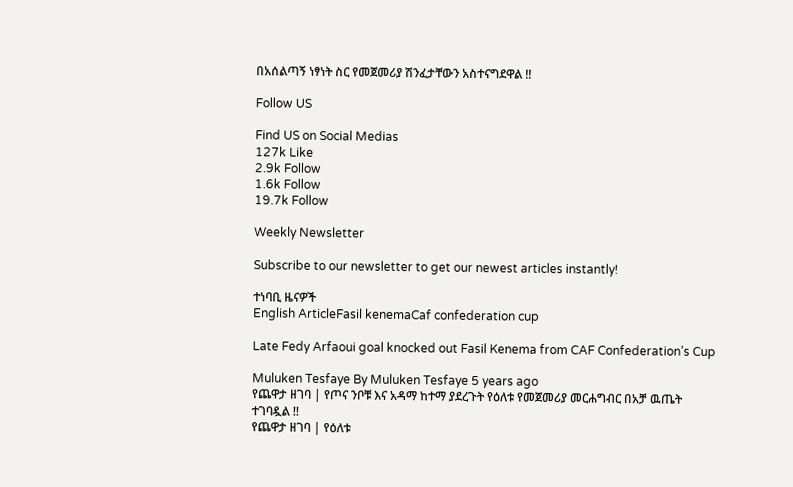በአሰልጣኝ ነፃነት ስር የመጀመሪያ ሽንፈታቸውን አስተናግደዋል !!

Follow US

Find US on Social Medias
127k Like
2.9k Follow
1.6k Follow
19.7k Follow

Weekly Newsletter

Subscribe to our newsletter to get our newest articles instantly!

ተነባቢ ዜናዎች
English ArticleFasil kenemaCaf confederation cup

Late Fedy Arfaoui goal knocked out Fasil Kenema from CAF Confederation’s Cup

Muluken Tesfaye By Muluken Tesfaye 5 years ago
የጨዋታ ዘገባ | የጦና ንቦቹ እና አዳማ ከተማ ያደረጉት የዕለቱ የመጀመሪያ መርሐግብር በአቻ ዉጤት ተገባዷል !!
የጨዋታ ዘገባ | የዕለቱ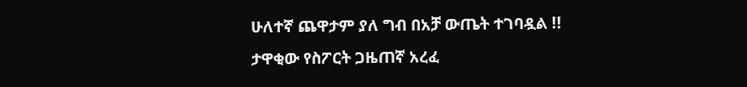ሁለተኛ ጨዋታም ያለ ግብ በአቻ ውጤት ተገባዷል !!
ታዋቂው የስፖርት ጋዜጠኛ አረፈ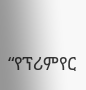“የፕሪምየር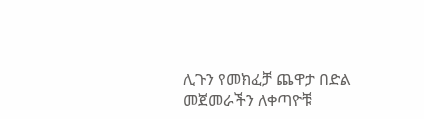ሊጉን የመክፈቻ ጨዋታ በድል መጀመራችን ለቀጣዮቹ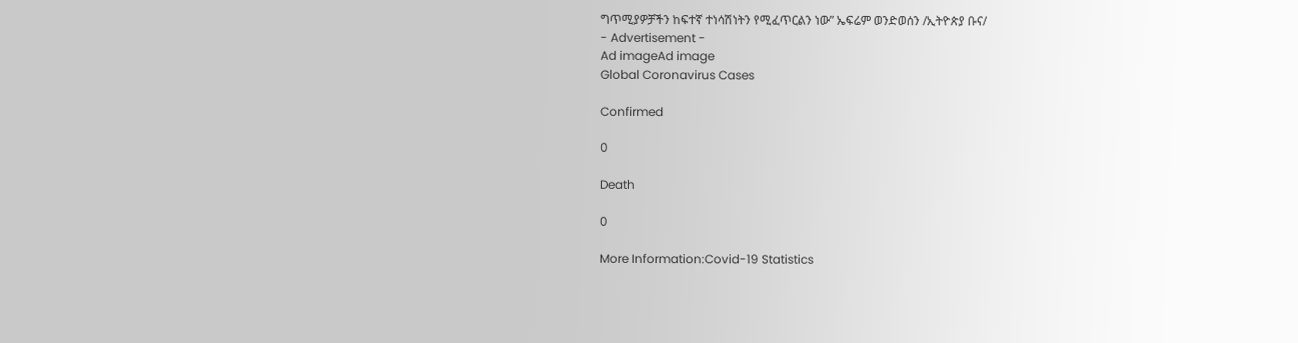ግጥሚያዎቻችን ከፍተኛ ተነሳሽነትን የሚፈጥርልን ነው” ኤፍሬም ወንድወሰን /ኢትዮጵያ ቡና/
- Advertisement -
Ad imageAd image
Global Coronavirus Cases

Confirmed

0

Death

0

More Information:Covid-19 Statistics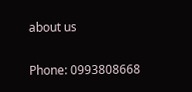about us

Phone: 0993808668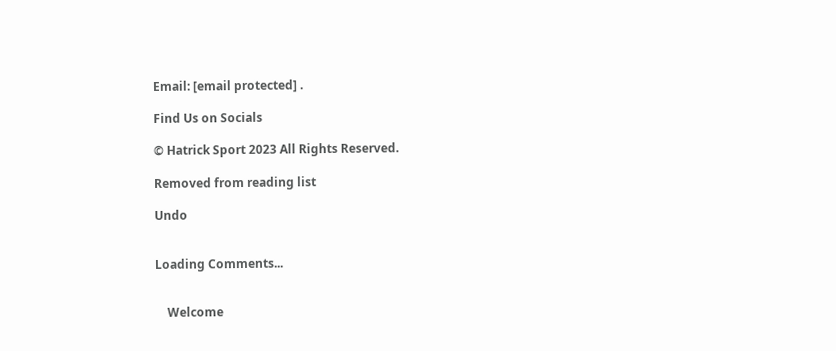Email: [email protected] .

Find Us on Socials

© Hatrick Sport 2023 All Rights Reserved.

Removed from reading list

Undo


Loading Comments...


    Welcome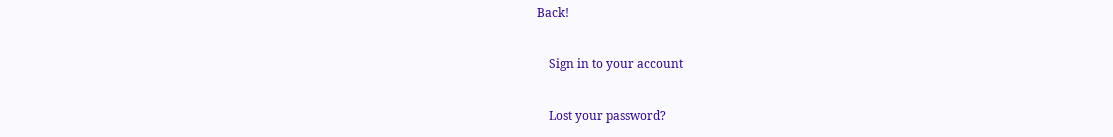Back!

    Sign in to your account

    Lost your password?